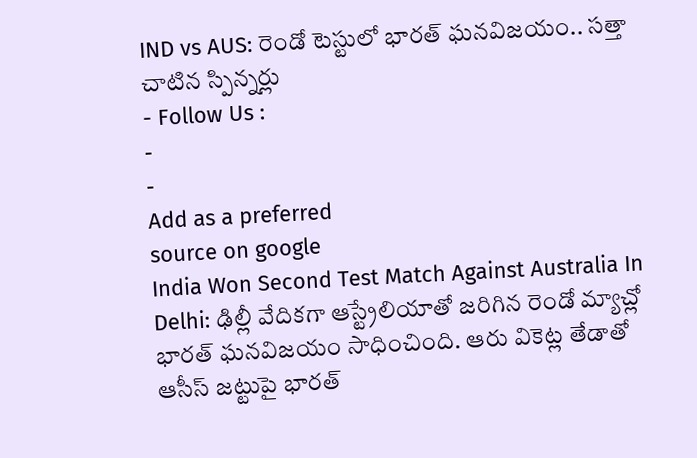IND vs AUS: రెండో టెస్టులో భారత్ ఘనవిజయం.. సత్తా చాటిన స్పిన్నర్లు
- Follow Us :
-
-
Add as a preferred
source on google
India Won Second Test Match Against Australia In Delhi: ఢిల్లీ వేదికగా ఆస్ట్రేలియాతో జరిగిన రెండో మ్యాచ్లో భారత్ ఘనవిజయం సాధించింది. ఆరు వికెట్ల తేడాతో ఆసీస్ జట్టుపై భారత్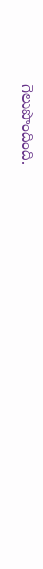గెలుపొందింది.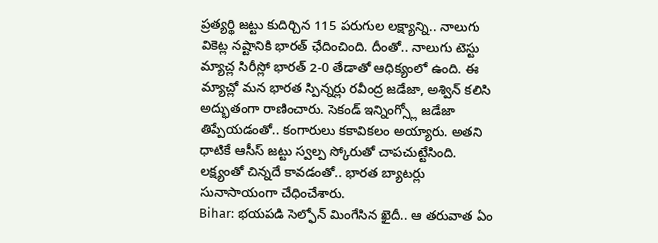ప్రత్యర్థి జట్టు కుదిర్చిన 115 పరుగుల లక్ష్యాన్ని.. నాలుగు వికెట్ల నష్టానికి భారత్ ఛేదించింది. దీంతో.. నాలుగు టెస్టు మ్యాచ్ల సిరీస్లో భారత్ 2-0 తేడాతో ఆధిక్యంలో ఉంది. ఈ మ్యాచ్లో మన భారత స్పిన్నర్లు రవీంద్ర జడేజా, అశ్విన్ కలిసి అద్భుతంగా రాణించారు. సెకండ్ ఇన్నింగ్స్లో జడేజా తిప్పేయడంతో.. కంగారులు కకావికలం అయ్యారు. అతని ధాటికే ఆసీస్ జట్టు స్వల్ప స్కోరుతో చాపచుట్టేసింది. లక్ష్యంతో చిన్నదే కావడంతో.. భారత బ్యాటర్లు సునాసాయంగా చేధించేశారు.
Bihar: భయపడి సెల్ఫోన్ మింగేసిన ఖైదీ.. ఆ తరువాత ఏం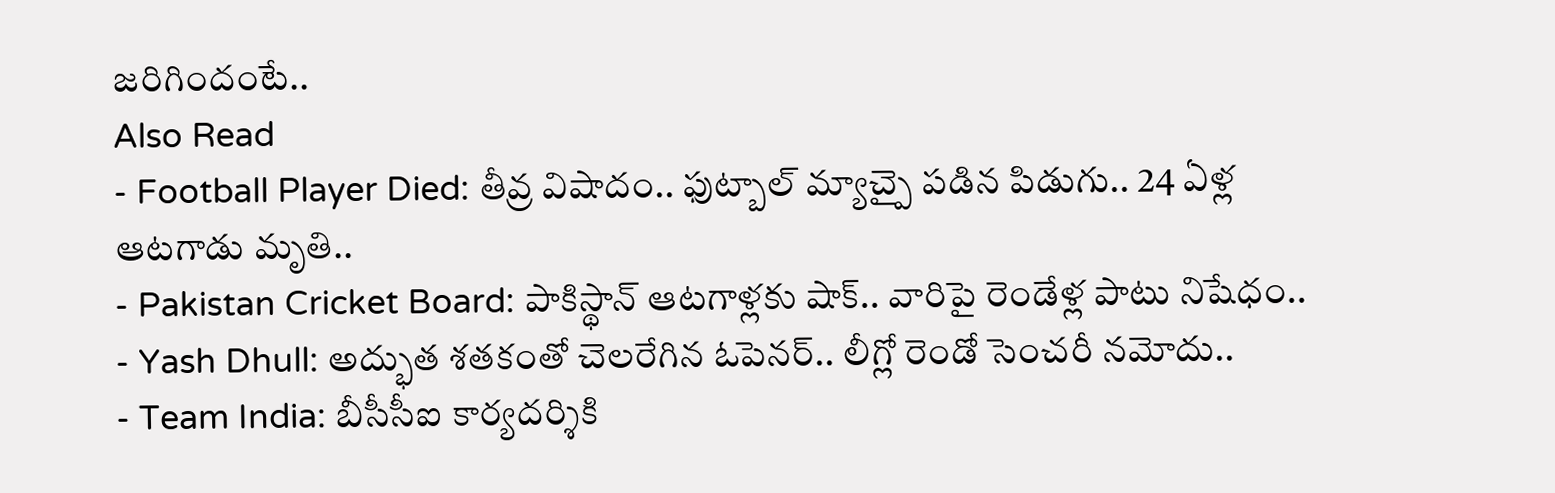జరిగిందంటే..
Also Read
- Football Player Died: తీవ్ర విషాదం.. ఫుట్బాల్ మ్యాచ్పై పడిన పిడుగు.. 24 ఏళ్ల ఆటగాడు మృతి..
- Pakistan Cricket Board: పాకిస్థాన్ ఆటగాళ్లకు షాక్.. వారిపై రెండేళ్ల పాటు నిషేధం..
- Yash Dhull: అద్భుత శతకంతో చెలరేగిన ఓపెనర్.. లీగ్లో రెండో సెంచరీ నమోదు..
- Team India: బీసీసీఐ కార్యదర్శికి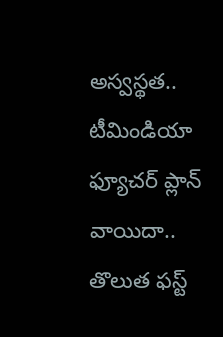అస్వస్థత.. టీమిండియా ఫ్యూచర్ ప్లాన్ వాయిదా..
తొలుత ఫస్ట్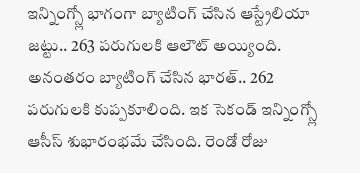ఇన్నింగ్స్లో భాగంగా బ్యాటింగ్ చేసిన ఆస్ట్రేలియా జట్టు.. 263 పరుగులకి ఆలౌట్ అయ్యింది. అనంతరం బ్యాటింగ్ చేసిన భారత్.. 262 పరుగులకి కుప్పకూలింది. ఇక సెకండ్ ఇన్నింగ్స్లో ఆసీస్ శుభారంభమే చేసింది. రెండో రోజు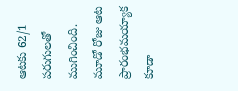ఆటకు 62/1 పరుగులతో ముగించింది. మూడో రోజు ఆట ప్రారంభమయ్యాక కూడా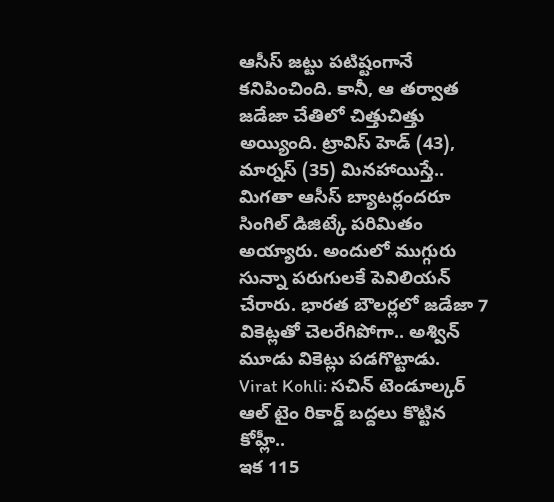ఆసీస్ జట్టు పటిష్టంగానే కనిపించింది. కానీ, ఆ తర్వాత జడేజా చేతిలో చిత్తుచిత్తు అయ్యింది. ట్రావిస్ హెడ్ (43), మార్నస్ (35) మినహాయిస్తే.. మిగతా ఆసీస్ బ్యాటర్లందరూ సింగిల్ డిజిట్కే పరిమితం అయ్యారు. అందులో ముగ్గురు సున్నా పరుగులకే పెవిలియన్ చేరారు. భారత బౌలర్లలో జడేజా 7 వికెట్లతో చెలరేగిపోగా.. అశ్విన్ మూడు వికెట్లు పడగొట్టాడు.
Virat Kohli: సచిన్ టెండూల్కర్ ఆల్ టైం రికార్డ్ బద్దలు కొట్టిన కోహ్లీ..
ఇక 115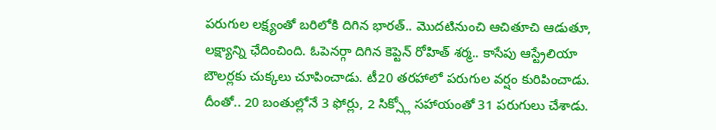పరుగుల లక్ష్యంతో బరిలోకి దిగిన భారత్.. మొదటినుంచి ఆచితూచి ఆడుతూ, లక్ష్యాన్ని ఛేదించింది. ఓపెనర్గా దిగిన కెప్టెన్ రోహిత్ శర్మ.. కాసేపు ఆస్ట్రేలియా బౌలర్లకు చుక్కలు చూపించాడు. టీ20 తరహాలో పరుగుల వర్షం కురిపించాడు. దీంతో.. 20 బంతుల్లోనే 3 ఫోర్లు, 2 సిక్స్లో సహాయంతో 31 పరుగులు చేశాడు.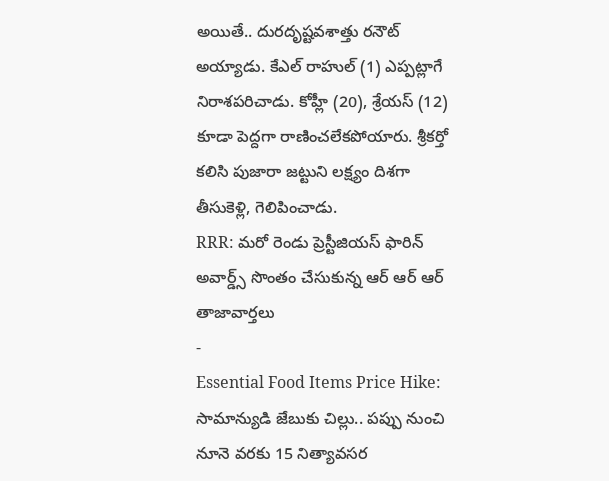అయితే.. దురదృష్టవశాత్తు రనౌట్ అయ్యాడు. కేఎల్ రాహుల్ (1) ఎప్పట్లాగే నిరాశపరిచాడు. కోహ్లీ (20), శ్రేయస్ (12) కూడా పెద్దగా రాణించలేకపోయారు. శ్రీకర్తో కలిసి పుజారా జట్టుని లక్ష్యం దిశగా తీసుకెళ్లి, గెలిపించాడు.
RRR: మరో రెండు ప్రెస్టీజియస్ ఫారిన్ అవార్డ్స్ సొంతం చేసుకున్న ఆర్ ఆర్ ఆర్
తాజావార్తలు
-
Essential Food Items Price Hike: సామాన్యుడి జేబుకు చిల్లు.. పప్పు నుంచి నూనె వరకు 15 నిత్యావసర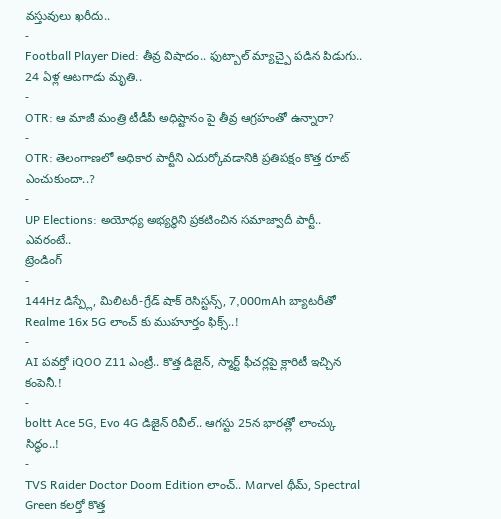వస్తువులు ఖరీదు..
-
Football Player Died: తీవ్ర విషాదం.. ఫుట్బాల్ మ్యాచ్పై పడిన పిడుగు.. 24 ఏళ్ల ఆటగాడు మృతి..
-
OTR: ఆ మాజీ మంత్రి టీడీపీ అధిష్టానం పై తీవ్ర ఆగ్రహంతో ఉన్నారా?
-
OTR: తెలంగాణలో అధికార పార్టీని ఎదుర్కోవడానికి ప్రతిపక్షం కొత్త రూట్ ఎంచుకుందా..?
-
UP Elections: అయోధ్య అభ్యర్థిని ప్రకటించిన సమాజ్వాదీ పార్టీ.. ఎవరంటే..
ట్రెండింగ్
-
144Hz డిస్ప్లే, మిలిటరీ-గ్రేడ్ షాక్ రెసిస్టన్స్, 7,000mAh బ్యాటరీతో Realme 16x 5G లాంచ్ కు ముహూర్తం ఫిక్స్..!
-
AI పవర్తో iQOO Z11 ఎంట్రీ.. కొత్త డిజైన్, స్మార్ట్ ఫీచర్లపై క్లారిటీ ఇచ్చిన కంపెనీ.!
-
boltt Ace 5G, Evo 4G డిజైన్ రివీల్.. ఆగస్టు 25న భారత్లో లాంచ్కు సిద్ధం..!
-
TVS Raider Doctor Doom Edition లాంచ్.. Marvel థీమ్, Spectral Green కలర్తో కొత్త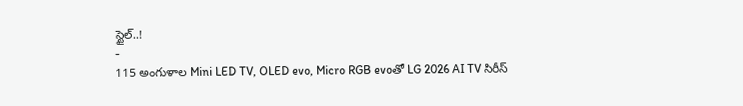స్టైల్..!
-
115 అంగుళాల Mini LED TV, OLED evo, Micro RGB evoతో LG 2026 AI TV సిరీస్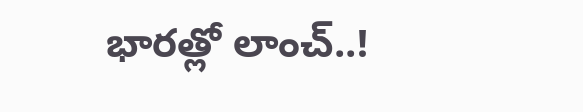భారత్లో లాంచ్..!